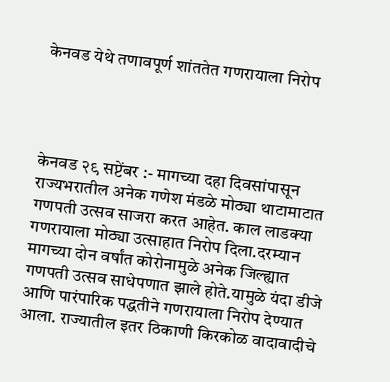केनवड येथे तणावपूर्ण शांततेत गणरायाला निरोप




केनवड २९ सप्टेंबर :- मागच्या दहा दिवसांपासून राज्यभरातील अनेक गणेश मंडळे मोठ्या थाटामाटात गणपती उत्सव साजरा करत आहेत. काल लाडक्या गणरायाला मोठ्या उत्साहात निरोप दिला.दरम्यान मागच्या दोन वर्षांत कोरोनामुळे अनेक जिल्ह्यात गणपती उत्सव साधेपणात झाले होते.यामुळे यंदा डीजे आणि पारंपारिक पद्धतीने गणरायाला निरोप देण्यात आला. राज्यातील इतर ठिकाणी किरकोळ वादावादीचे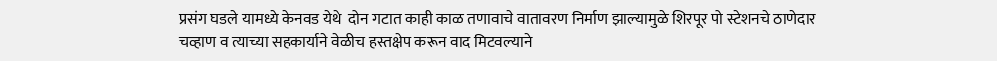प्रसंग घडले यामध्ये केनवड येथे  दोन गटात काही काळ तणावाचे वातावरण निर्माण झाल्यामुळे शिरपूर पो स्टेशनचे ठाणेदार चव्हाण व त्याच्या सहकार्याने वेळीच हस्तक्षेप करून वाद मिटवल्याने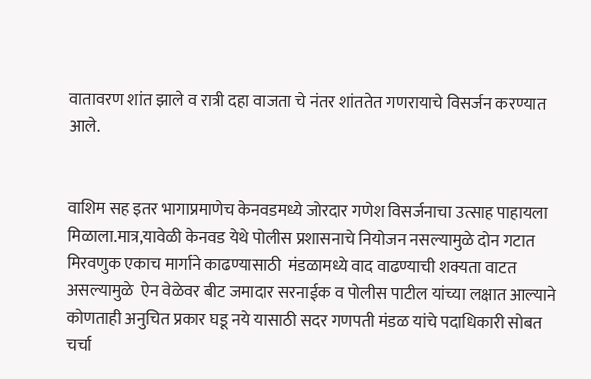वातावरण शांत झाले व रात्री दहा वाजता चे नंतर शांततेत गणरायाचे विसर्जन करण्यात आले.


वाशिम सह इतर भागाप्रमाणेच केनवडमध्ये जोरदार गणेश विसर्जनाचा उत्साह पाहायला मिळाला.मात्र,यावेळी केनवड येथे पोलीस प्रशासनाचे नियोजन नसल्यामुळे दोन गटात मिरवणुक एकाच मार्गाने काढण्यासाठी  मंडळामध्ये वाद वाढण्याची शक्यता वाटत असल्यामुळे  ऐन वेळेवर बीट जमादार सरनाईक व पोलीस पाटील यांच्या लक्षात आल्याने कोणताही अनुचित प्रकार घडू नये यासाठी सदर गणपती मंडळ यांचे पदाधिकारी सोबत चर्चा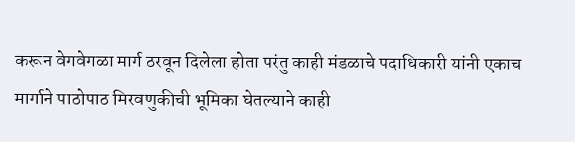करून वेगवेगळा मार्ग ठरवून दिलेला होता परंतु काही मंडळाचे पदाधिकारी यांनी एकाच मार्गाने पाठोपाठ मिरवणुकीची भूमिका घेतल्याने काही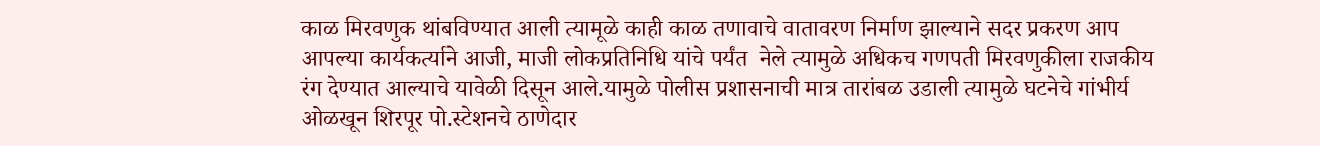काळ मिरवणुक थांबविण्यात आली त्यामूळे काही काळ तणावाचे वातावरण निर्माण झाल्याने सदर प्रकरण आप आपल्या कार्यकर्त्याने आजी, माजी लोकप्रतिनिधि यांचे पर्यंत  नेले त्यामुळे अधिकच गणपती मिरवणुकीला राजकीय रंग देण्यात आल्याचे यावेळी दिसून आले.यामुळे पोलीस प्रशासनाची मात्र तारांबळ उडाली त्यामुळे घटनेचे गांभीर्य ओळखून शिरपूर पो.स्टेशनचे ठाणेदार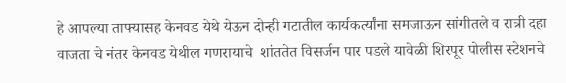हे आपल्या ताफ्यासह केनवड येथे येऊन दोन्ही गटातील कार्यकर्त्यांना समजाऊन सांगीतले व रात्री दहा वाजता चे नंतर केनवड येथील गणरायाचे  शांततेत विसर्जन पार पडले यावेळी शिरपूर पोलीस स्टेशनचे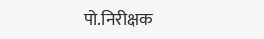पो.निरीक्षक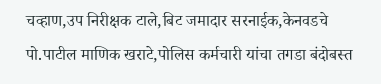चव्हाण,उप निरीक्षक टाले,बिट जमादार सरनाईक,केनवडचे पो.पाटील माणिक खराटे,पोलिस कर्मचारी यांचा तगडा बंदोबस्त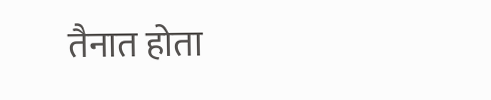तैनात होता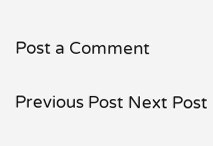Post a Comment

Previous Post Next Post